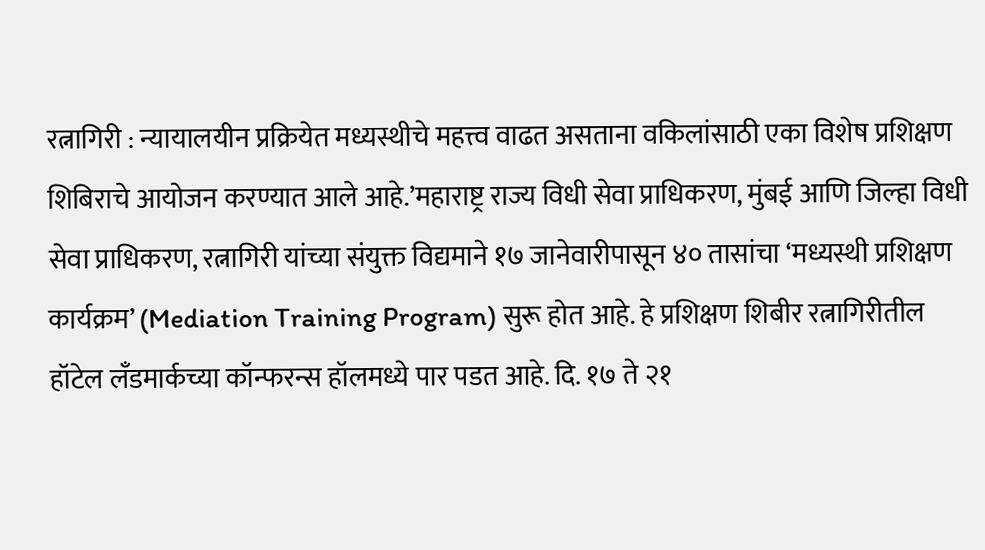रत्नागिरी : न्यायालयीन प्रक्रियेत मध्यस्थीचे महत्त्व वाढत असताना वकिलांसाठी एका विशेष प्रशिक्षण शिबिराचे आयोजन करण्यात आले आहे.’महाराष्ट्र राज्य विधी सेवा प्राधिकरण, मुंबई आणि जिल्हा विधी सेवा प्राधिकरण, रत्नागिरी यांच्या संयुक्त विद्यमाने १७ जानेवारीपासून ४० तासांचा ‘मध्यस्थी प्रशिक्षण कार्यक्रम’ (Mediation Training Program) सुरू होत आहे. हे प्रशिक्षण शिबीर रत्नागिरीतील हॉटेल लँडमार्कच्या कॉन्फरन्स हॉलमध्ये पार पडत आहे. दि. १७ ते २१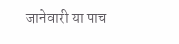जानेवारी या पाच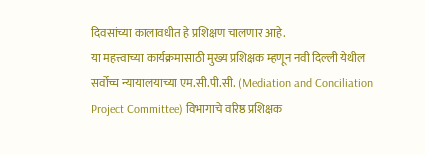दिवसांच्या कालावधीत हे प्रशिक्षण चालणार आहे.
या महत्त्वाच्या कार्यक्रमासाठी मुख्य प्रशिक्षक म्हणून नवी दिल्ली येथील सर्वोच्च न्यायालयाच्या एम.सी.पी.सी. (Mediation and Conciliation Project Committee) विभागाचे वरिष्ठ प्रशिक्षक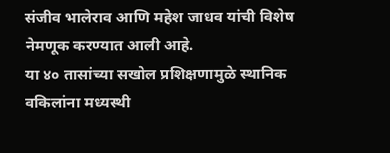संजीव भालेराव आणि महेश जाधव यांची विशेष नेमणूक करण्यात आली आहे.
या ४० तासांच्या सखोल प्रशिक्षणामुळे स्थानिक वकिलांना मध्यस्थी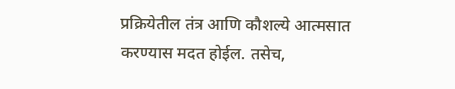प्रक्रियेतील तंत्र आणि कौशल्ये आत्मसात करण्यास मदत होईल. तसेच,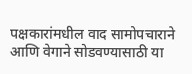पक्षकारांमधील वाद सामोपचाराने आणि वेगाने सोडवण्यासाठी या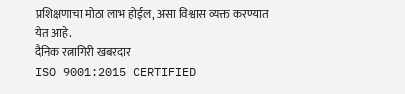प्रशिक्षणाचा मोठा लाभ होईल, असा विश्वास व्यक्त करण्यात येत आहे.
दैनिक रत्नागिरी खबरदार
ISO 9001:2015 CERTIFIED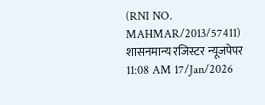(RNI NO. MAHMAR/2013/57411)
शासनमान्य रजिस्टर न्यूजपेपर
11:08 AM 17/Jan/2026